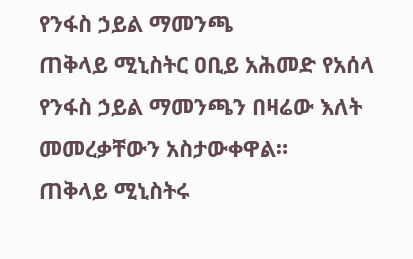የንፋስ ኃይል ማመንጫ
ጠቅላይ ሚኒስትር ዐቢይ አሕመድ የአሰላ የንፋስ ኃይል ማመንጫን በዛሬው እለት መመረቃቸውን አስታውቀዋል።
ጠቅላይ ሚኒስትሩ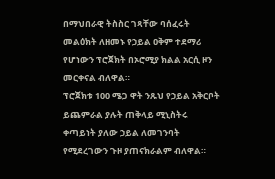በማህበራዊ ትስስር ገጻቸው ባሰፈሩት መልዕክት ለዘመኑ የኃይል ዐቅም ተደማሪ የሆነውን ፕሮጀክት በኦሮሚያ ክልል አርሲ ዞን መርቀናል ብለዋል።
ፕሮጀክቱ 100 ሜጋ ዋት ንጹህ የኃይል አቅርቦት ይጨምራል ያሉት ጠቅላይ ሚኒስትሩ ቀጣይነት ያለው ኃይል ለመገንባት የሚደረገውን ጉዞ ያጠናክራልም ብለዋል።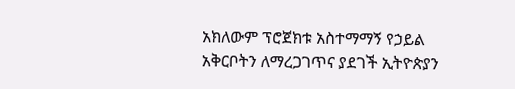አክለውም ፕሮጀክቱ አስተማማኝ የኃይል አቅርቦትን ለማረጋገጥና ያደገች ኢትዮጵያን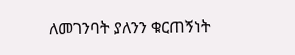ለመገንባት ያለንን ቁርጠኝነት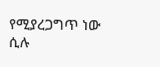የሚያረጋግጥ ነው ሲሉ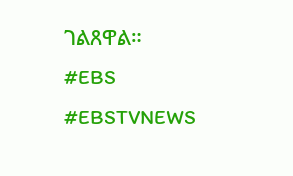ገልጸዋል።
#EBS
#EBSTVNEWS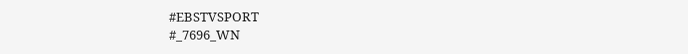#EBSTVSPORT
#_7696_WN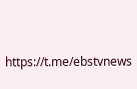https://t.me/ebstvnews